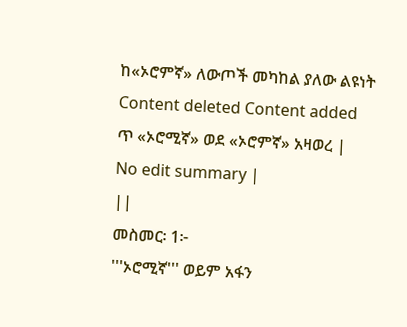ከ«ኦሮምኛ» ለውጦች መካከል ያለው ልዩነት
Content deleted Content added
ጥ «ኦሮሚኛ» ወደ «ኦሮምኛ» አዛወረ |
No edit summary |
||
መስመር፡ 1፦
'''ኦሮሚኛ''' ወይም አፋን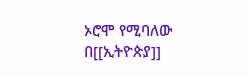ኦሮሞ የሚባለው በ[[ኢትዮጵያ]]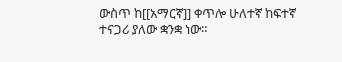ውስጥ ከ[[አማርኛ]] ቀጥሎ ሁለተኛ ከፍተኛ ተናጋሪ ያለው ቋንቋ ነው።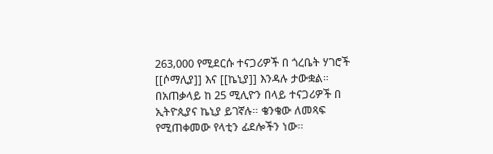263,000 የሚደርሱ ተናጋሪዎች በ ጎረቤት ሃገሮች [[ሶማሊያ]] እና [[ኬኒያ]] እንዳሉ ታውቋል። በአጠቃላይ ከ 25 ሚሊዮን በላይ ተናጋሪዎች በ ኢትዮጲያና ኬኒያ ይገኛሉ። ቄንቄው ለመጻፍ የሚጠቀመው የላቲን ፊደሎችን ነው።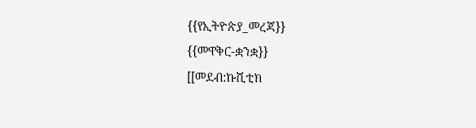{{የኢትዮጵያ_መረጃ}}
{{መዋቅር-ቋንቋ}}
[[መደብ:ኩሺቲክ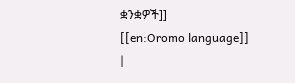ቋንቋዎች]]
[[en:Oromo language]]
|